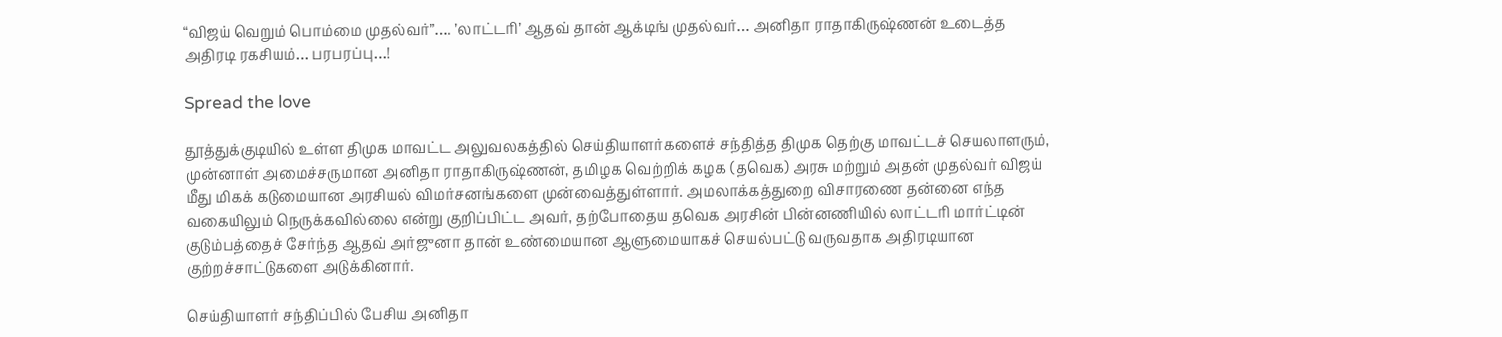“விஜய் வெறும் பொம்மை முதல்வர்”…. ’லாட்டரி’ ஆதவ் தான் ஆக்டிங் முதல்வர்… அனிதா ராதாகிருஷ்ணன் உடைத்த அதிரடி ரகசியம்… பரபரப்பு…!

Spread the love

தூத்துக்குடியில் உள்ள திமுக மாவட்ட அலுவலகத்தில் செய்தியாளர்களைச் சந்தித்த திமுக தெற்கு மாவட்டச் செயலாளரும், முன்னாள் அமைச்சருமான அனிதா ராதாகிருஷ்ணன், தமிழக வெற்றிக் கழக (தவெக) அரசு மற்றும் அதன் முதல்வர் விஜய் மீது மிகக் கடுமையான அரசியல் விமர்சனங்களை முன்வைத்துள்ளார். அமலாக்கத்துறை விசாரணை தன்னை எந்த வகையிலும் நெருக்கவில்லை என்று குறிப்பிட்ட அவர், தற்போதைய தவெக அரசின் பின்னணியில் லாட்டரி மார்ட்டின் குடும்பத்தைச் சேர்ந்த ஆதவ் அர்ஜுனா தான் உண்மையான ஆளுமையாகச் செயல்பட்டு வருவதாக அதிரடியான குற்றச்சாட்டுகளை அடுக்கினார்.

செய்தியாளர் சந்திப்பில் பேசிய அனிதா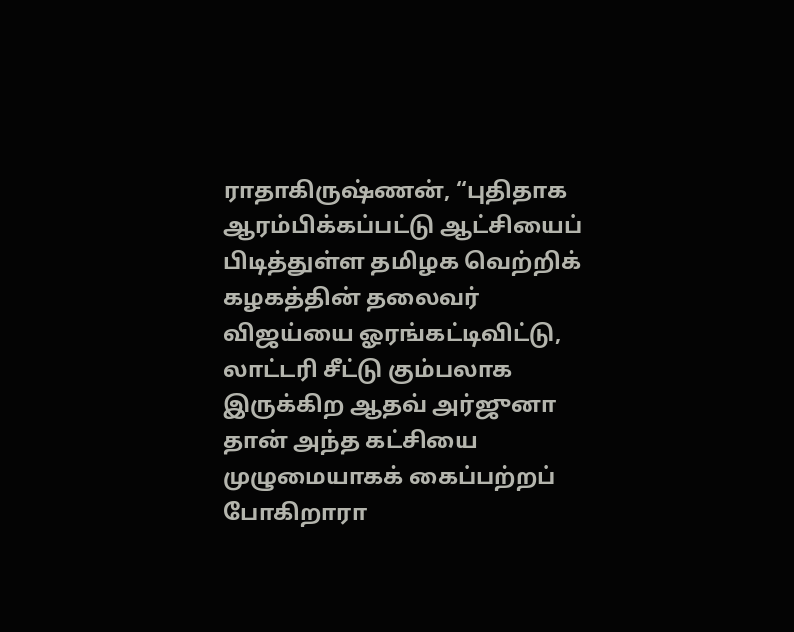ராதாகிருஷ்ணன், “புதிதாக ஆரம்பிக்கப்பட்டு ஆட்சியைப் பிடித்துள்ள தமிழக வெற்றிக் கழகத்தின் தலைவர் விஜய்யை ஓரங்கட்டிவிட்டு, லாட்டரி சீட்டு கும்பலாக இருக்கிற ஆதவ் அர்ஜுனா தான் அந்த கட்சியை முழுமையாகக் கைப்பற்றப் போகிறாரா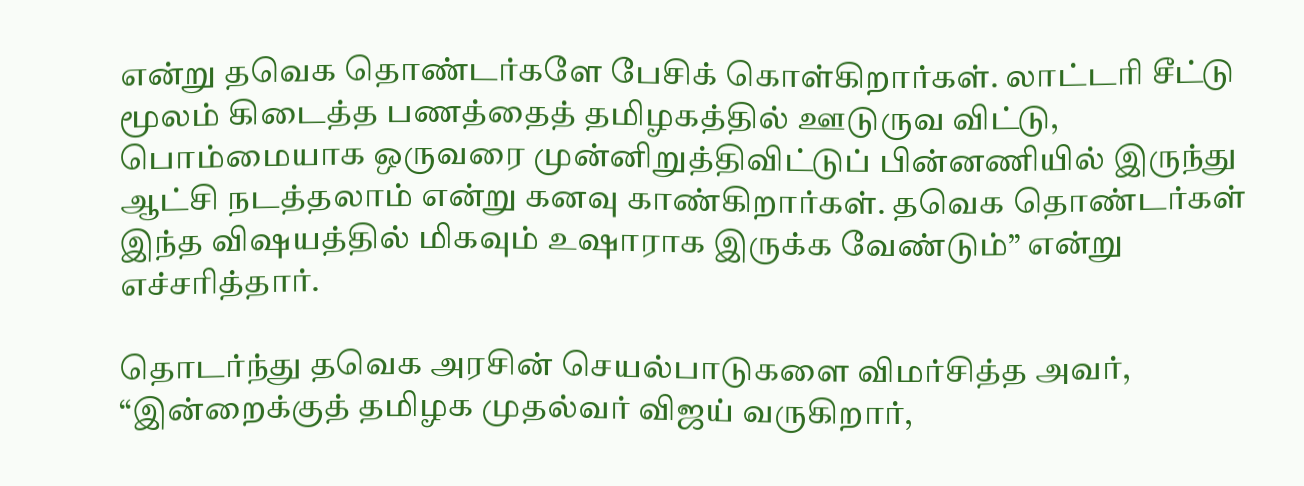என்று தவெக தொண்டர்களே பேசிக் கொள்கிறார்கள். லாட்டரி சீட்டு மூலம் கிடைத்த பணத்தைத் தமிழகத்தில் ஊடுருவ விட்டு, பொம்மையாக ஒருவரை முன்னிறுத்திவிட்டுப் பின்னணியில் இருந்து ஆட்சி நடத்தலாம் என்று கனவு காண்கிறார்கள். தவெக தொண்டர்கள் இந்த விஷயத்தில் மிகவும் உஷாராக இருக்க வேண்டும்” என்று எச்சரித்தார்.

தொடர்ந்து தவெக அரசின் செயல்பாடுகளை விமர்சித்த அவர், “இன்றைக்குத் தமிழக முதல்வர் விஜய் வருகிறார்,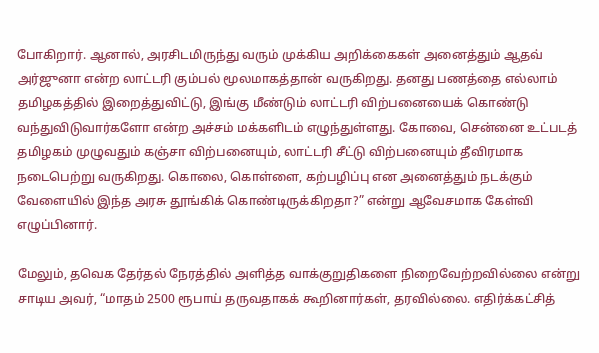போகிறார். ஆனால், அரசிடமிருந்து வரும் முக்கிய அறிக்கைகள் அனைத்தும் ஆதவ் அர்ஜுனா என்ற லாட்டரி கும்பல் மூலமாகத்தான் வருகிறது. தனது பணத்தை எல்லாம் தமிழகத்தில் இறைத்துவிட்டு, இங்கு மீண்டும் லாட்டரி விற்பனையைக் கொண்டு வந்துவிடுவார்களோ என்ற அச்சம் மக்களிடம் எழுந்துள்ளது. கோவை, சென்னை உட்படத் தமிழகம் முழுவதும் கஞ்சா விற்பனையும், லாட்டரி சீட்டு விற்பனையும் தீவிரமாக நடைபெற்று வருகிறது. கொலை, கொள்ளை, கற்பழிப்பு என அனைத்தும் நடக்கும் வேளையில் இந்த அரசு தூங்கிக் கொண்டிருக்கிறதா?” என்று ஆவேசமாக கேள்வி எழுப்பினார்.

மேலும், தவெக தேர்தல் நேரத்தில் அளித்த வாக்குறுதிகளை நிறைவேற்றவில்லை என்று சாடிய அவர், “மாதம் 2500 ரூபாய் தருவதாகக் கூறினார்கள், தரவில்லை. எதிர்க்கட்சித்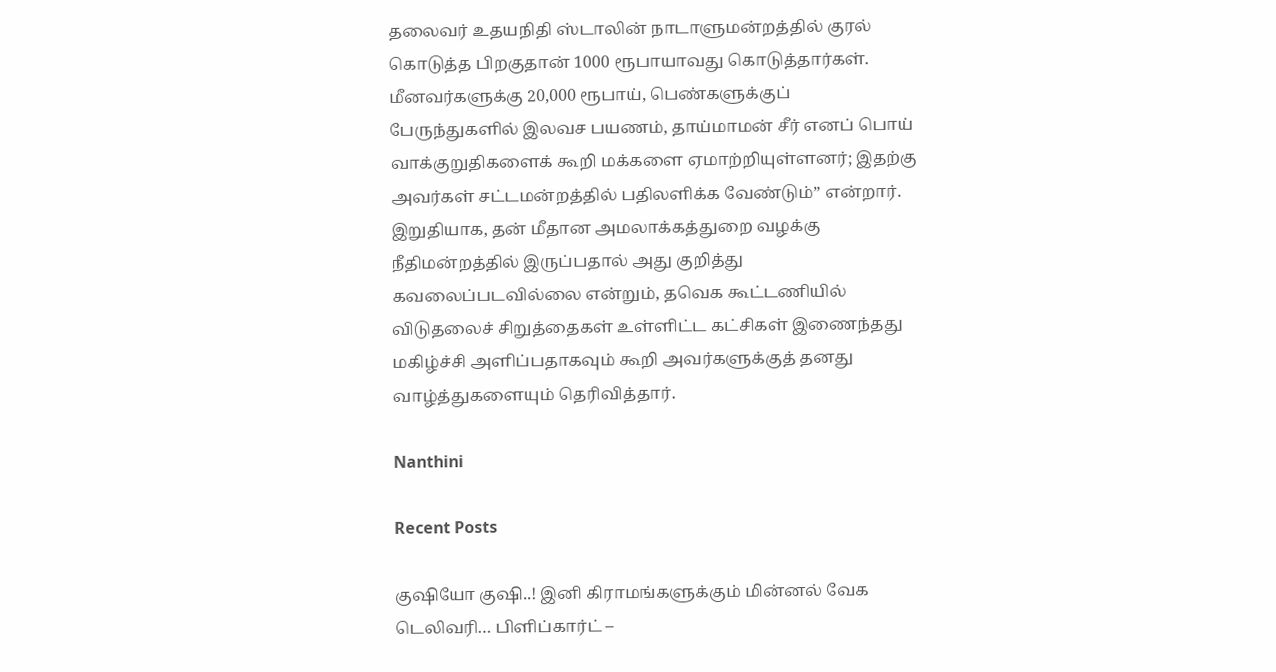தலைவர் உதயநிதி ஸ்டாலின் நாடாளுமன்றத்தில் குரல் கொடுத்த பிறகுதான் 1000 ரூபாயாவது கொடுத்தார்கள். மீனவர்களுக்கு 20,000 ரூபாய், பெண்களுக்குப் பேருந்துகளில் இலவச பயணம், தாய்மாமன் சீர் எனப் பொய் வாக்குறுதிகளைக் கூறி மக்களை ஏமாற்றியுள்ளனர்; இதற்கு அவர்கள் சட்டமன்றத்தில் பதிலளிக்க வேண்டும்” என்றார். இறுதியாக, தன் மீதான அமலாக்கத்துறை வழக்கு நீதிமன்றத்தில் இருப்பதால் அது குறித்து கவலைப்படவில்லை என்றும், தவெக கூட்டணியில் விடுதலைச் சிறுத்தைகள் உள்ளிட்ட கட்சிகள் இணைந்தது மகிழ்ச்சி அளிப்பதாகவும் கூறி அவர்களுக்குத் தனது வாழ்த்துகளையும் தெரிவித்தார்.

Nanthini

Recent Posts

குஷியோ குஷி..! இனி கிராமங்களுக்கும் மின்னல் வேக டெலிவரி… பிளிப்கார்ட் –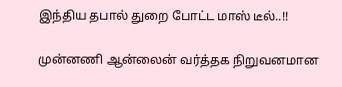இந்திய தபால் துறை போட்ட மாஸ் டீல்..!!

முன்னணி ஆன்லைன் வர்த்தக நிறுவனமான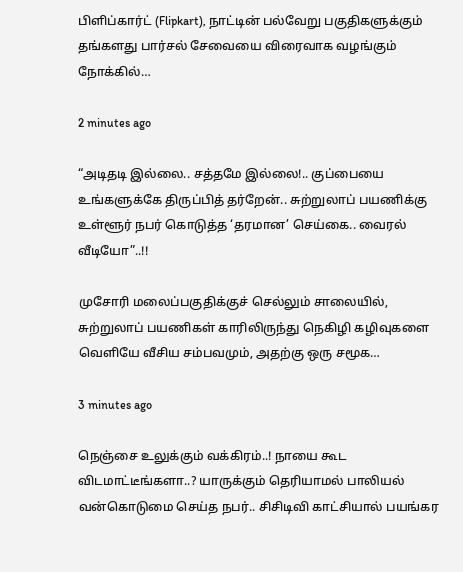பிளிப்கார்ட் (Flipkart), நாட்டின் பல்வேறு பகுதிகளுக்கும் தங்களது பார்சல் சேவையை விரைவாக வழங்கும் நோக்கில்…

2 minutes ago

“அடிதடி இல்லை.. சத்தமே இல்லை!.. குப்பையை உங்களுக்கே திருப்பித் தர்றேன்.. சுற்றுலாப் பயணிக்கு உள்ளூர் நபர் கொடுத்த ‘தரமான’ செய்கை.. வைரல் வீடியோ”..!!

முசோரி மலைப்பகுதிக்குச் செல்லும் சாலையில், சுற்றுலாப் பயணிகள் காரிலிருந்து நெகிழி கழிவுகளை வெளியே வீசிய சம்பவமும், அதற்கு ஒரு சமூக…

3 minutes ago

நெஞ்சை உலுக்கும் வக்கிரம்..! நாயை கூட விடமாட்டீங்களா..? யாருக்கும் தெரியாமல் பாலியல் வன்கொடுமை செய்த நபர்.. சிசிடிவி காட்சியால் பயங்கர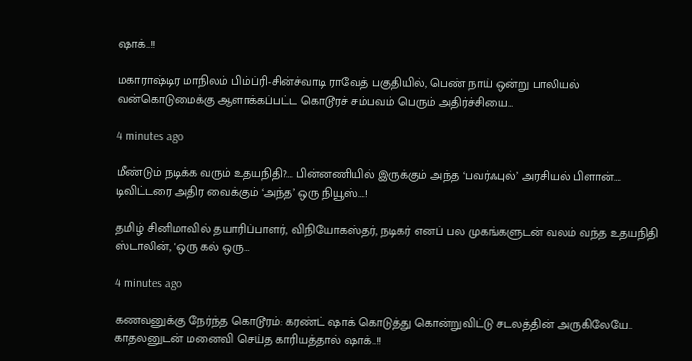ஷாக்..!!

மகாராஷ்டிர மாநிலம் பிம்ப்ரி-சின்ச்வாடி ராவேத் பகுதியில், பெண் நாய் ஒன்று பாலியல் வன்கொடுமைக்கு ஆளாக்கப்பட்ட கொடூரச் சம்பவம் பெரும் அதிர்ச்சியை…

4 minutes ago

மீண்டும் நடிக்க வரும் உதயநிதி?…. பின்னணியில் இருக்கும் அந்த ‘பவர்ஃபுல்’ அரசியல் பிளான்…. டிவிட்டரை அதிர வைக்கும் ‘அந்த’ ஒரு நியூஸ்….!

தமிழ் சினிமாவில் தயாரிப்பாளர், விநியோகஸ்தர், நடிகர் எனப் பல முகங்களுடன் வலம் வந்த உதயநிதி ஸ்டாலின், 'ஒரு கல் ஒரு…

4 minutes ago

கணவனுக்கு நேர்ந்த கொடூரம்: கரண்ட் ஷாக் கொடுத்து கொன்றுவிட்டு சடலத்தின் அருகிலேயே.. காதலனுடன் மனைவி செய்த காரியத்தால் ஷாக்..!!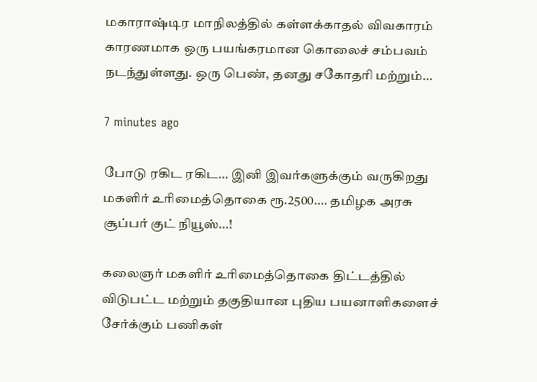மகாராஷ்டிர மாநிலத்தில் கள்ளக்காதல் விவகாரம் காரணமாக ஒரு பயங்கரமான கொலைச் சம்பவம் நடந்துள்ளது. ஒரு பெண், தனது சகோதரி மற்றும்…

7 minutes ago

போடு ரகிட ரகிட… இனி இவர்களுக்கும் வருகிறது மகளிர் உரிமைத்தொகை ரூ.2500…. தமிழக அரசு சூப்பர் குட் நியூஸ்…!

கலைஞர் மகளிர் உரிமைத்தொகை திட்டத்தில் விடுபட்ட மற்றும் தகுதியான புதிய பயனாளிகளைச் சேர்க்கும் பணிகள்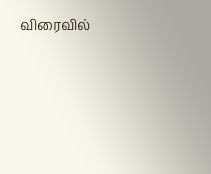விரைவில்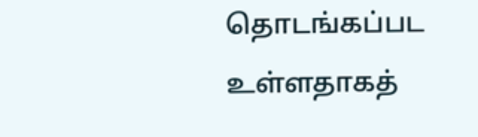தொடங்கப்பட உள்ளதாகத்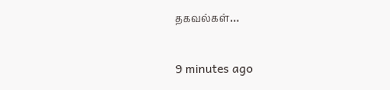தகவல்கள்…

9 minutes ago